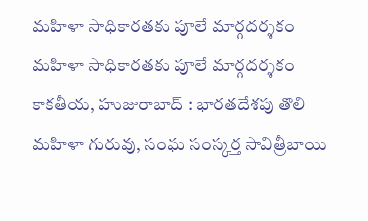మహిళా సాధికారతకు పూలే మార్గదర్శకం
మహిళా సాధికారతకు పూలే మార్గదర్శకం కాకతీయ, హుజురాబాద్ : భారతదేశపు తొలి మహిళా గురువు, సంఘ సంస్కర్త సావిత్రీబాయి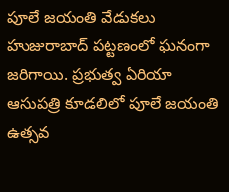పూలే జయంతి వేడుకలు హుజురాబాద్ పట్టణంలో ఘనంగా జరిగాయి. ప్రభుత్వ ఏరియా ఆసుపత్రి కూడలిలో పూలే జయంతి ఉత్సవ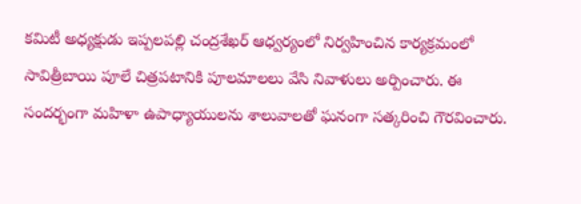కమిటీ అధ్యక్షుడు ఇప్పలపల్లి చంద్రశేఖర్ ఆధ్వర్యంలో నిర్వహించిన కార్యక్రమంలో సావిత్రీబాయి పూలే చిత్రపటానికి పూలమాలలు వేసి నివాళులు అర్పించారు. ఈ సందర్భంగా మహిళా ఉపాధ్యాయులను శాలువాలతో ఘనంగా సత్కరించి గౌరవించారు.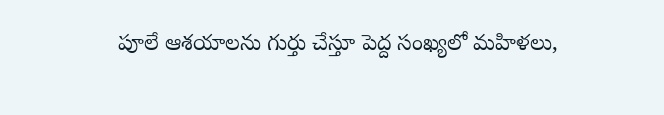పూలే ఆశయాలను గుర్తు చేస్తూ పెద్ద సంఖ్యలో మహిళలు,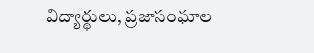విద్యార్థులు, ప్రజాసంఘాల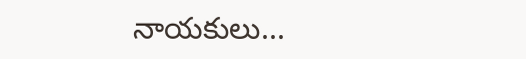నాయకులు...